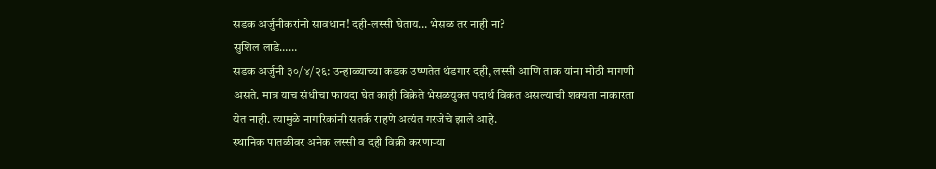सडक अर्जुनीकरांनो सावधान! दही-लस्सी घेताय… भेसळ तर नाही ना?
सुशिल लाडे……
सडक अर्जुनी ३०/४/२६: उन्हाळ्याच्या कडक उष्णतेत थंडगार दही, लस्सी आणि ताक यांना मोठी मागणी असते. मात्र याच संधीचा फायदा घेत काही विक्रेते भेसळयुक्त पदार्थ विकत असल्याची शक्यता नाकारता येत नाही. त्यामुळे नागरिकांनी सतर्क राहणे अत्यंत गरजेचे झाले आहे.
स्थानिक पातळीवर अनेक लस्सी व दही विक्री करणाऱ्या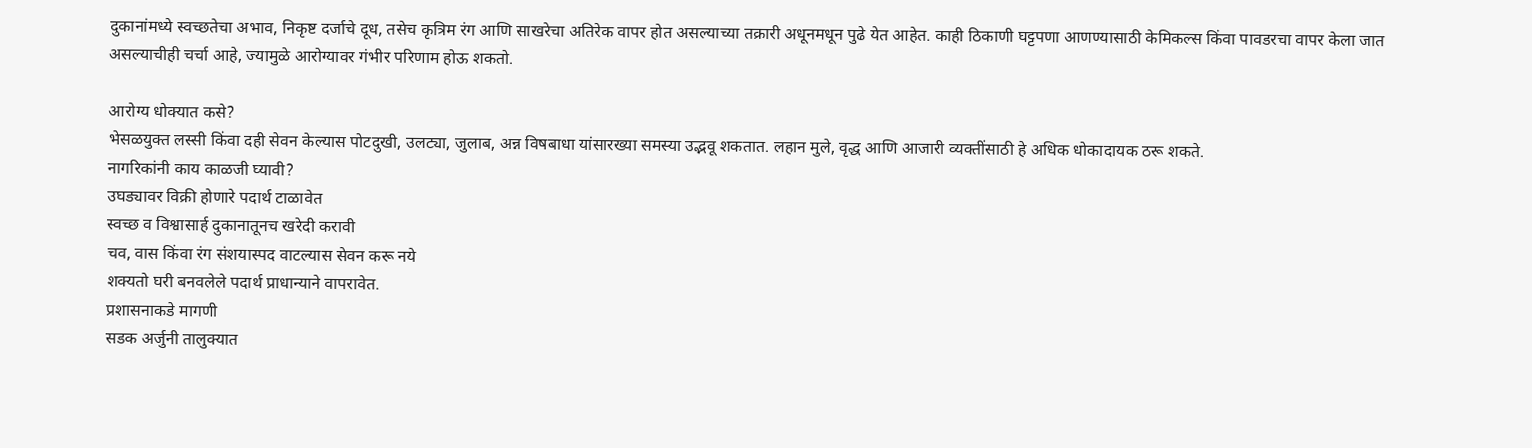दुकानांमध्ये स्वच्छतेचा अभाव, निकृष्ट दर्जाचे दूध, तसेच कृत्रिम रंग आणि साखरेचा अतिरेक वापर होत असल्याच्या तक्रारी अधूनमधून पुढे येत आहेत. काही ठिकाणी घट्टपणा आणण्यासाठी केमिकल्स किंवा पावडरचा वापर केला जात असल्याचीही चर्चा आहे, ज्यामुळे आरोग्यावर गंभीर परिणाम होऊ शकतो.

आरोग्य धोक्यात कसे?
भेसळयुक्त लस्सी किंवा दही सेवन केल्यास पोटदुखी, उलट्या, जुलाब, अन्न विषबाधा यांसारख्या समस्या उद्भवू शकतात. लहान मुले, वृद्ध आणि आजारी व्यक्तींसाठी हे अधिक धोकादायक ठरू शकते.
नागरिकांनी काय काळजी घ्यावी?
उघड्यावर विक्री होणारे पदार्थ टाळावेत
स्वच्छ व विश्वासार्ह दुकानातूनच खरेदी करावी
चव, वास किंवा रंग संशयास्पद वाटल्यास सेवन करू नये
शक्यतो घरी बनवलेले पदार्थ प्राधान्याने वापरावेत.
प्रशासनाकडे मागणी
सडक अर्जुनी तालुक्यात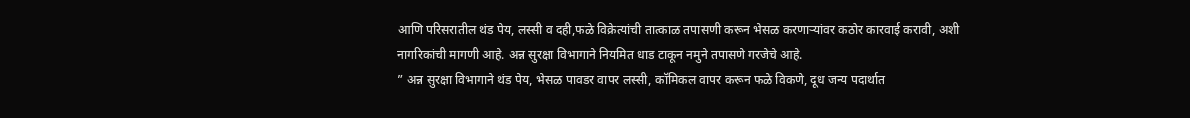आणि परिसरातील थंड पेय, लस्सी व दही,फळे विक्रेत्यांची तात्काळ तपासणी करून भेसळ करणाऱ्यांवर कठोर कारवाई करावी, अशी नागरिकांची मागणी आहे. अन्न सुरक्षा विभागाने नियमित धाड टाकून नमुने तपासणे गरजेचे आहे.
” अन्न सुरक्षा विभागाने थंड पेय, भेसळ पावडर वापर लस्सी, कॉमिकल वापर करून फळे विकणे, दूध जन्य पदार्थात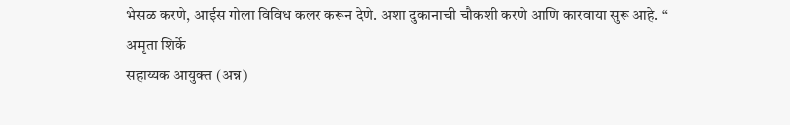भेसळ करणे, आईस गोला विविध कलर करून देणे. अशा दुकानाची चौकशी करणे आणि कारवाया सुरू आहे. “
अमृता शिर्के
सहाय्यक आयुक्त (अन्न)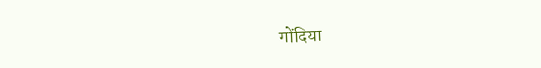गोंदिया